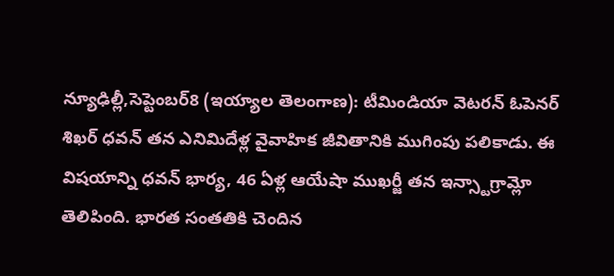న్యూఢిల్లీ,సెప్టెంబర్8 (ఇయ్యాల తెలంగాణ): టీమిండియా వెటరన్ ఓపెనర్ శిఖర్ ధవన్ తన ఎనిమిదేళ్ల వైవాహిక జీవితానికి ముగింపు పలికాడు. ఈ విషయాన్ని ధవన్ భార్య, 46 ఏళ్ల ఆయేషా ముఖర్జీ తన ఇన్స్టాగ్రామ్లో తెలిపింది. భారత సంతతికి చెందిన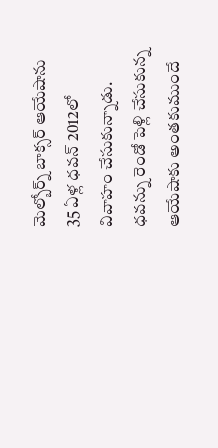మెల్బోర్న్ బాక్సర్ ఆయేషాను 35 ఏళ్ల ధవన్ 2012లో వివాహం చేసుకున్నాడు. ధవన్ను రెండో పెళ్లి చేసుకున్న ఆయేషాకు అంతకుముందే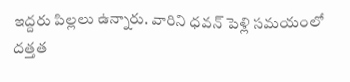ఇద్దరు పిల్లలు ఉన్నారు. వారిని ధవన్ పెళ్లి సమయంలో దత్తత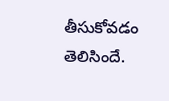తీసుకోవడం తెలిసిందే.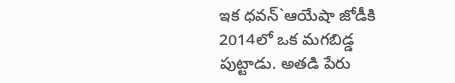ఇక ధవన్`ఆయేషా జోడీకి 2014లో ఒక మగబిడ్డ పుట్టాడు. అతడి పేరు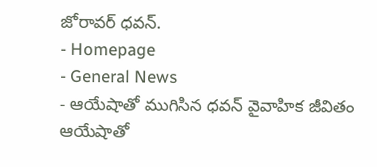జోరావర్ ధవన్.
- Homepage
- General News
- ఆయేషాతో ముగిసిన ధవన్ వైవాహిక జీవితం
ఆయేషాతో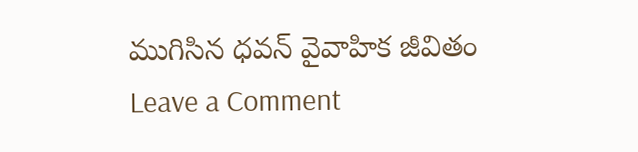ముగిసిన ధవన్ వైవాహిక జీవితం
Leave a Comment